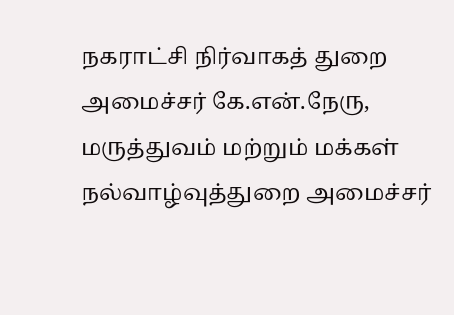நகராட்சி நிர்வாகத் துறை அமைச்சர் கே.என்.நேரு, மருத்துவம் மற்றும் மக்கள் நல்வாழ்வுத்துறை அமைச்சர்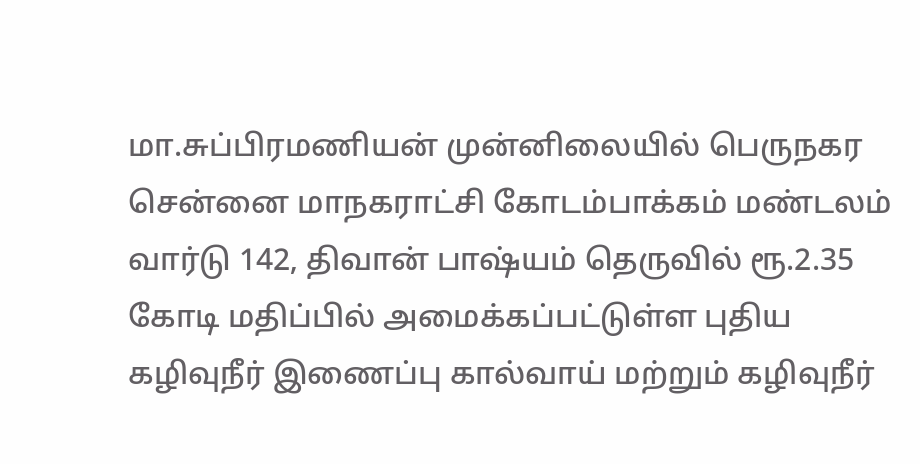மா.சுப்பிரமணியன் முன்னிலையில் பெருநகர சென்னை மாநகராட்சி கோடம்பாக்கம் மண்டலம் வார்டு 142, திவான் பாஷ்யம் தெருவில் ரூ.2.35 கோடி மதிப்பில் அமைக்கப்பட்டுள்ள புதிய கழிவுநீர் இணைப்பு கால்வாய் மற்றும் கழிவுநீர்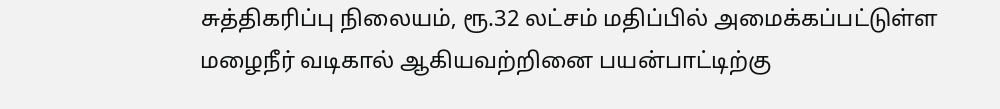சுத்திகரிப்பு நிலையம், ரூ.32 லட்சம் மதிப்பில் அமைக்கப்பட்டுள்ள மழைநீர் வடிகால் ஆகியவற்றினை பயன்பாட்டிற்கு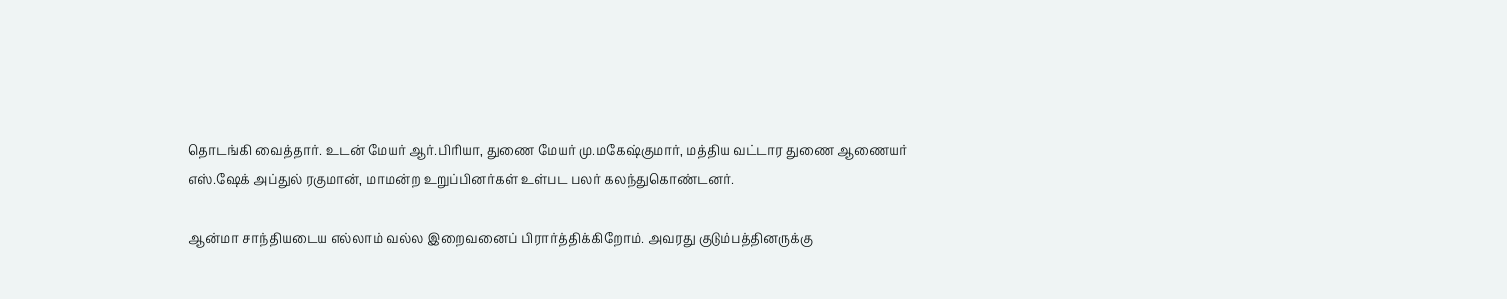தொடங்கி வைத்தார். உடன் மேயர் ஆர்.பிரியா, துணை மேயர் மு.மகேஷ்குமார், மத்திய வட்டார துணை ஆணையர் எஸ்.ஷேக் அப்துல் ரகுமான், மாமன்ற உறுப்பினர்கள் உள்பட பலர் கலந்துகொண்டனர்.

ஆன்மா சாந்தியடைய எல்லாம் வல்ல இறைவனைப் பிரார்த்திக்கிறோம். அவரது குடும்பத்தினருக்கு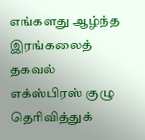எங்களது ஆழ்ந்த இரங்கலைத் தகவல் எக்ஸ்பிரஸ் குழு தெரிவித்துக்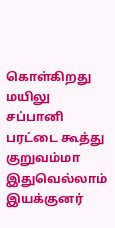கொள்கிறது
மயிலு சப்பானி பரட்டை கூத்து குறுவம்மா இதுவெல்லாம் இயக்குனர்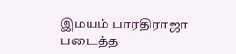இமயம் பாரதிராஜா படைத்த